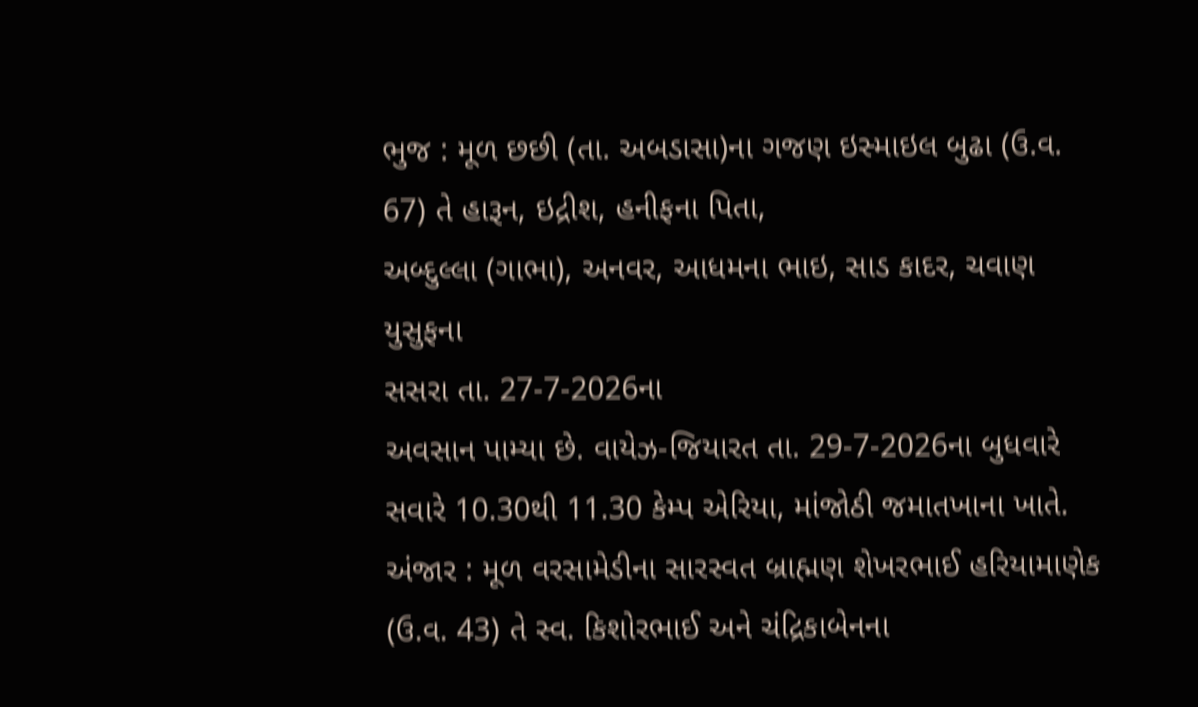ભુજ : મૂળ છછી (તા. અબડાસા)ના ગજણ ઇસ્માઇલ બુઢા (ઉ.વ. 67) તે હારૂન, ઇદ્રીશ, હનીફના પિતા,
અબ્દુલ્લા (ગાભા), અનવર, આધમના ભાઇ, સાડ કાદર, ચવાણ યુસુફના
સસરા તા. 27-7-2026ના
અવસાન પામ્યા છે. વાયેઝ-જિયારત તા. 29-7-2026ના બુધવારે સવારે 10.30થી 11.30 કેમ્પ એરિયા, માંજોઠી જમાતખાના ખાતે.
અંજાર : મૂળ વરસામેડીના સારસ્વત બ્રાહ્મણ શેખરભાઈ હરિયામાણેક
(ઉ.વ. 43) તે સ્વ. કિશોરભાઈ અને ચંદ્રિકાબેનના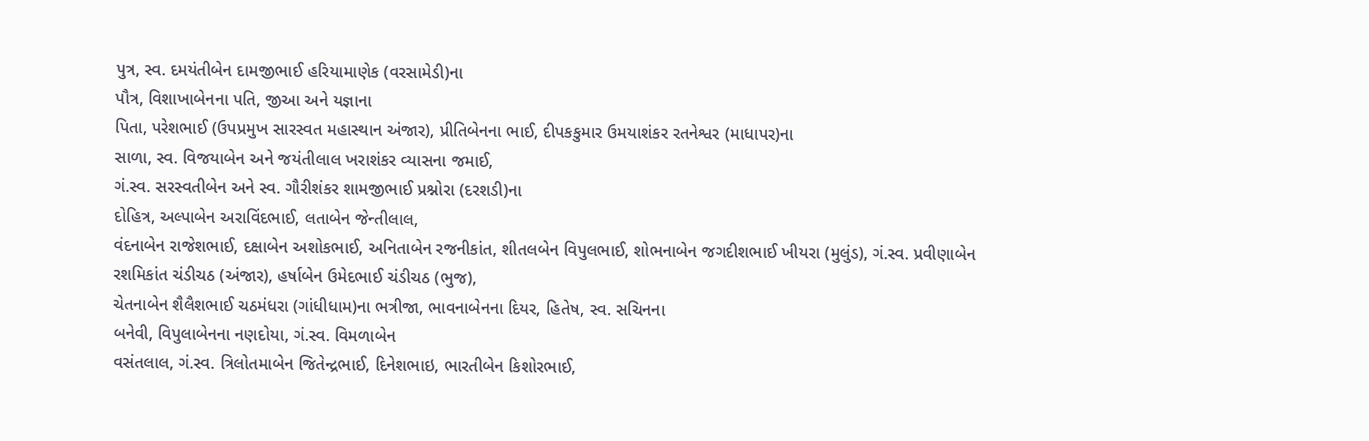પુત્ર, સ્વ. દમયંતીબેન દામજીભાઈ હરિયામાણેક (વરસામેડી)ના
પૌત્ર, વિશાખાબેનના પતિ, જીઆ અને યજ્ઞાના
પિતા, પરેશભાઈ (ઉપપ્રમુખ સારસ્વત મહાસ્થાન અંજાર), પ્રીતિબેનના ભાઈ, દીપકકુમાર ઉમયાશંકર રતનેશ્વર (માધાપર)ના
સાળા, સ્વ. વિજયાબેન અને જયંતીલાલ ખરાશંકર વ્યાસના જમાઈ,
ગં.સ્વ. સરસ્વતીબેન અને સ્વ. ગૌરીશંકર શામજીભાઈ પ્રશ્નોરા (દરશડી)ના
દોહિત્ર, અલ્પાબેન અરાવિંદભાઈ, લતાબેન જેન્તીલાલ,
વંદનાબેન રાજેશભાઈ, દક્ષાબેન અશોકભાઈ, અનિતાબેન રજનીકાંત, શીતલબેન વિપુલભાઈ, શોભનાબેન જગદીશભાઈ ખીયરા (મુલુંડ), ગં.સ્વ. પ્રવીણાબેન
રશમિકાંત ચંડીચઠ (અંજાર), હર્ષાબેન ઉમેદભાઈ ચંડીચઠ (ભુજ),
ચેતનાબેન શૈલૈશભાઈ ચઠમંધરા (ગાંધીધામ)ના ભત્રીજા, ભાવનાબેનના દિયર, હિતેષ, સ્વ. સચિનના
બનેવી, વિપુલાબેનના નણદોયા, ગં.સ્વ. વિમળાબેન
વસંતલાલ, ગં.સ્વ. ત્રિલોતમાબેન જિતેન્દ્રભાઈ, દિનેશભાઇ, ભારતીબેન કિશોરભાઈ,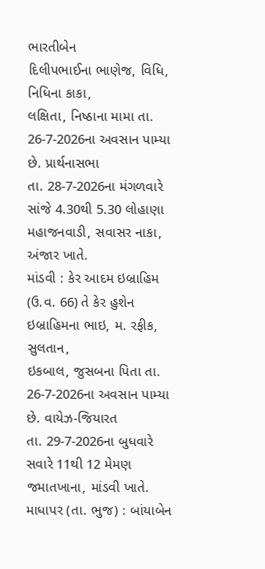ભારતીબેન
દિલીપભાઈના ભાણેજ, વિધિ, નિધિના કાકા,
લક્ષિતા, નિષ્ઠાના મામા તા. 26-7-2026ના અવસાન પામ્યા છે. પ્રાર્થનાસભા
તા. 28-7-2026ના મંગળવારે સાંજે 4.30થી 5.30 લોહાણા મહાજનવાડી, સવાસર નાકા, અંજાર ખાતે.
માંડવી : કેર આદમ ઇબ્રાહિમ (ઉ.વ. 66) તે કેર હુશેન ઇબ્રાહિમના ભાઇ, મ. રફીક, સુલતાન,
ઇકબાલ, જુસબના પિતા તા. 26-7-2026ના અવસાન પામ્યા છે. વાયેઝ-જિયારત
તા. 29-7-2026ના બુધવારે સવારે 11થી 12 મેમણ જમાતખાના, માંડવી ખાતે.
માધાપર (તા. ભુજ) : બાંયાબેન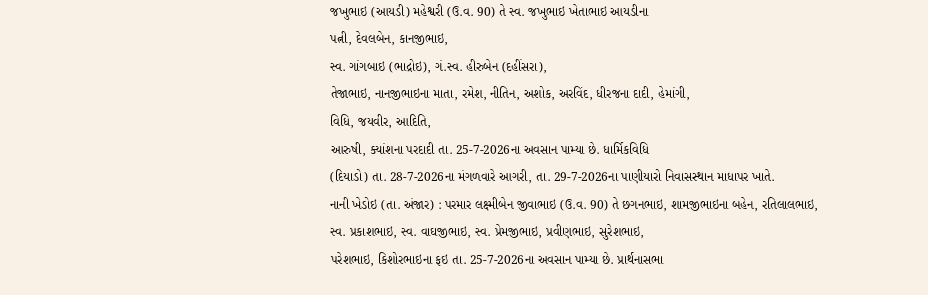જખુભાઇ (આયડી) મહેશ્વરી (ઉ.વ. 90) તે સ્વ. જખુભાઇ ખેતાભાઇ આયડીના
પત્ની, દેવલબેન, કાનજીભાઇ,
સ્વ. ગાંગબાઇ (ભાદ્રોઇ), ગં.સ્વ. હીરુબેન (દહીંસરા),
તેજાભાઇ, નાનજીભાઇના માતા, રમેશ, નીતિન, અશોક, અરવિંદ, ધીરજના દાદી, હેમાંગી,
વિધિ, જયવીર, આદિતિ,
આરુષી, ક્યાંશના પરદાદી તા. 25-7-2026ના અવસાન પામ્યા છે. ધાર્મિકવિધિ
(દિયાડો) તા. 28-7-2026ના મંગળવારે આગરી, તા. 29-7-2026ના પાણીયારો નિવાસસ્થાન માધાપર ખાતે.
નાની ખેડોઇ (તા. અંજાર) : પરમાર લક્ષ્મીબેન જીવાભાઇ (ઉ.વ. 90) તે છગનભાઇ, શામજીભાઇના બહેન, રતિલાલભાઇ,
સ્વ. પ્રકાશભાઇ, સ્વ. વાઘજીભાઇ, સ્વ. પ્રેમજીભાઇ, પ્રવીણભાઇ, સુરેશભાઇ,
પરેશભાઇ, કિશોરભાઇના ફઇ તા. 25-7-2026ના અવસાન પામ્યા છે. પ્રાર્થનાસભા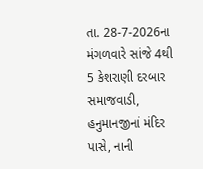તા. 28-7-2026ના મંગળવારે સાંજે 4થી 5 કેશરાણી દરબાર સમાજવાડી, હનુમાનજીનાં મંદિર પાસે, નાની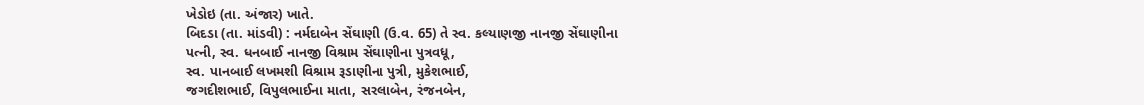ખેડોઇ (તા. અંજાર) ખાતે.
બિદડા (તા. માંડવી) : નર્મદાબેન સેંઘાણી (ઉ.વ. 65) તે સ્વ. કલ્યાણજી નાનજી સેંઘાણીના
પત્ની, સ્વ. ધનબાઈ નાનજી વિશ્રામ સેંઘાણીના પુત્રવધૂ,
સ્વ. પાનબાઈ લખમશી વિશ્રામ રૂડાણીના પુત્રી, મુકેશભાઈ,
જગદીશભાઈ, વિપુલભાઈના માતા, સરલાબેન, રંજનબેન,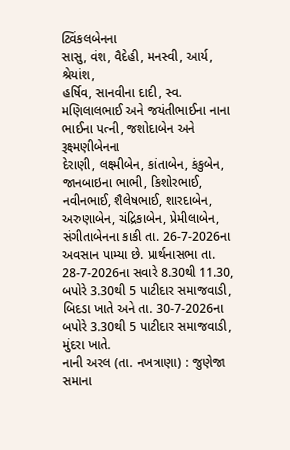ટ્વિંકલબેનના
સાસુ, વંશ, વૈદેહી, મનસ્વી, આર્ય, શ્રેયાંશ,
હર્ષિવ, સાનવીના દાદી, સ્વ.
મણિલાલભાઈ અને જયંતીભાઈના નાના ભાઈના પત્ની, જશોદાબેન અને રૂક્ષ્મણીબેનના
દેરાણી, લક્ષ્મીબેન, કાંતાબેન, કંકુબેન, જાનબાઇના ભાભી, કિશોરભાઈ,
નવીનભાઈ, શૈલેષભાઈ, શારદાબેન,
અરુણાબેન, ચંદ્રિકાબેન, પ્રેમીલાબેન,
સંગીતાબેનના કાકી તા. 26-7-2026ના અવસાન પામ્યા છે. પ્રાર્થનાસભા તા. 28-7-2026ના સવારે 8.30થી 11.30, બપોરે 3.30થી 5 પાટીદાર સમાજવાડી, બિદડા ખાતે અને તા. 30-7-2026ના બપોરે 3.30થી 5 પાટીદાર સમાજવાડી, મુંદરા ખાતે.
નાની અરલ (તા. નખત્રાણા) : જુણેજા સમાના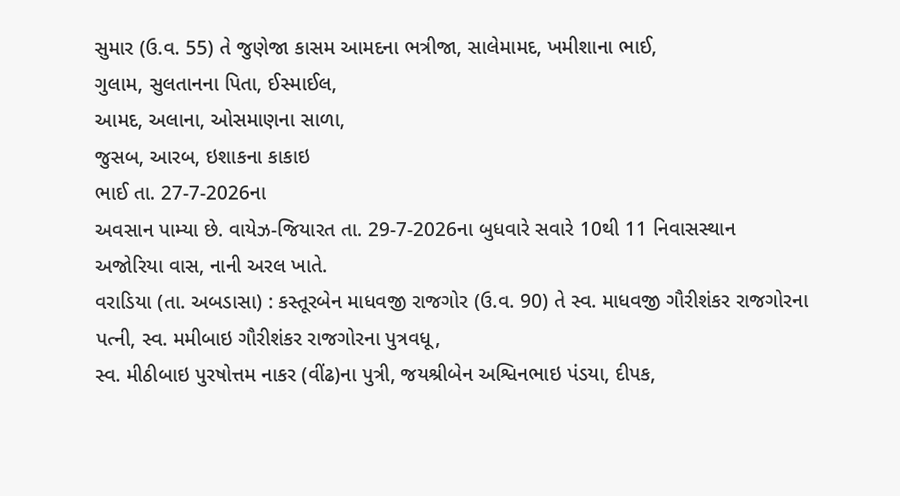સુમાર (ઉ.વ. 55) તે જુણેજા કાસમ આમદના ભત્રીજા, સાલેમામદ, ખમીશાના ભાઈ,
ગુલામ, સુલતાનના પિતા, ઈસ્માઈલ,
આમદ, અલાના, ઓસમાણના સાળા,
જુસબ, આરબ, ઇશાકના કાકાઇ
ભાઈ તા. 27-7-2026ના
અવસાન પામ્યા છે. વાયેઝ-જિયારત તા. 29-7-2026ના બુધવારે સવારે 10થી 11 નિવાસસ્થાન
અજોરિયા વાસ, નાની અરલ ખાતે.
વરાડિયા (તા. અબડાસા) : કસ્તૂરબેન માધવજી રાજગોર (ઉ.વ. 90) તે સ્વ. માધવજી ગૌરીશંકર રાજગોરના
પત્ની, સ્વ. મમીબાઇ ગૌરીશંકર રાજગોરના પુત્રવધૂ,
સ્વ. મીઠીબાઇ પુરષોત્તમ નાકર (વીંઢ)ના પુત્રી, જયશ્રીબેન અશ્વિનભાઇ પંડયા, દીપક,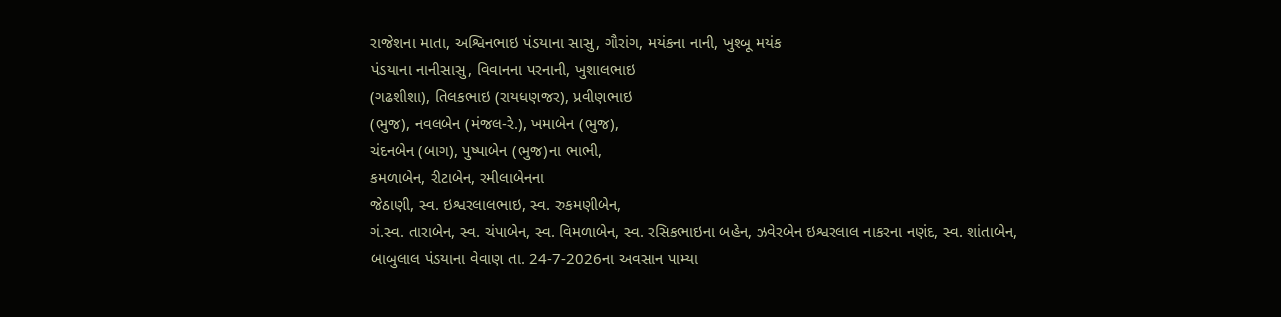રાજેશના માતા, અશ્વિનભાઇ પંડયાના સાસુ, ગૌરાંગ, મયંકના નાની, ખુશ્બૂ મયંક
પંડયાના નાનીસાસુ, વિવાનના પરનાની, ખુશાલભાઇ
(ગઢશીશા), તિલકભાઇ (રાયધણજર), પ્રવીણભાઇ
(ભુજ), નવલબેન (મંજલ-રે.), ખમાબેન (ભુજ),
ચંદનબેન (બાગ), પુષ્પાબેન (ભુજ)ના ભાભી,
કમળાબેન, રીટાબેન, રમીલાબેનના
જેઠાણી, સ્વ. ઇશ્વરલાલભાઇ, સ્વ. રુકમણીબેન,
ગં.સ્વ. તારાબેન, સ્વ. ચંપાબેન, સ્વ. વિમળાબેન, સ્વ. રસિકભાઇના બહેન, ઝવેરબેન ઇશ્વરલાલ નાકરના નણંદ, સ્વ. શાંતાબેન,
બાબુલાલ પંડયાના વેવાણ તા. 24-7-2026ના અવસાન પામ્યા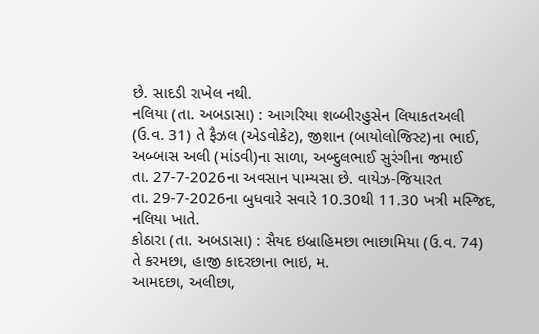છે. સાદડી રાખેલ નથી.
નલિયા (તા. અબડાસા) : આગરિયા શબ્બીરહુસેન લિયાકતઅલી (ઉ.વ. 31) તે ફૈઝલ (એડવોકેટ), જીશાન (બાયોલોજિસ્ટ)ના ભાઈ, અબ્બાસ અલી (માંડવી)ના સાળા, અબ્દુલભાઈ સુરંગીના જમાઈ
તા. 27-7-2026ના અવસાન પામ્યસા છે. વાયેઝ-જિયારત
તા. 29-7-2026ના બુધવારે સવારે 10.30થી 11.30 ખત્રી મસ્જિદ, નલિયા ખાતે.
કોઠારા (તા. અબડાસા) : સૈયદ ઇબ્રાહિમછા ભાછામિયા (ઉ.વ. 74) તે કરમછા, હાજી કાદરછાના ભાઇ, મ.
આમદછા, અલીછા,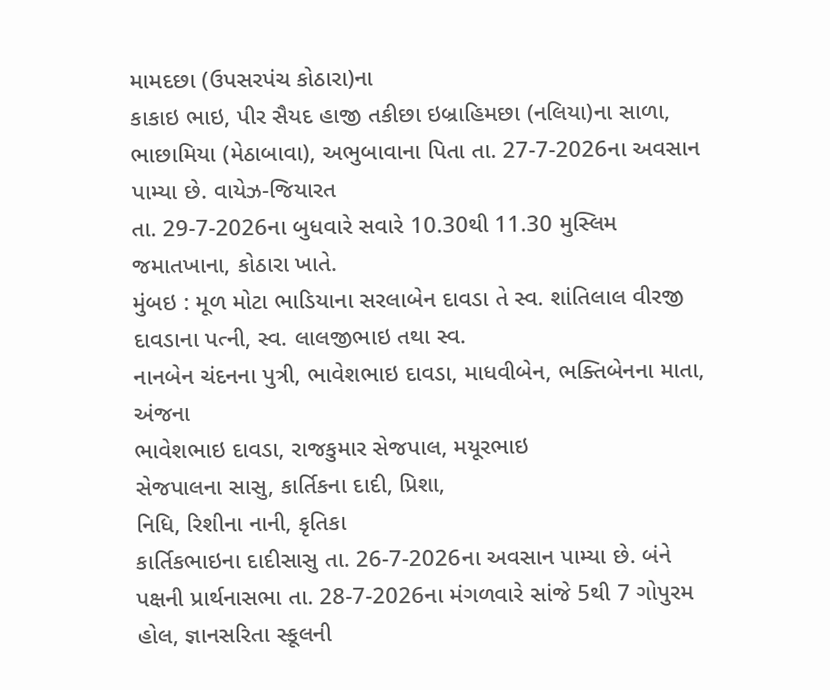મામદછા (ઉપસરપંચ કોઠારા)ના
કાકાઇ ભાઇ, પીર સૈયદ હાજી તકીછા ઇબ્રાહિમછા (નલિયા)ના સાળા,
ભાછામિયા (મેઠાબાવા), અભુબાવાના પિતા તા. 27-7-2026ના અવસાન પામ્યા છે. વાયેઝ-જિયારત
તા. 29-7-2026ના બુધવારે સવારે 10.30થી 11.30 મુસ્લિમ જમાતખાના, કોઠારા ખાતે.
મુંબઇ : મૂળ મોટા ભાડિયાના સરલાબેન દાવડા તે સ્વ. શાંતિલાલ વીરજી
દાવડાના પત્ની, સ્વ. લાલજીભાઇ તથા સ્વ.
નાનબેન ચંદનના પુત્રી, ભાવેશભાઇ દાવડા, માધવીબેન, ભક્તિબેનના માતા, અંજના
ભાવેશભાઇ દાવડા, રાજકુમાર સેજપાલ, મયૂરભાઇ
સેજપાલના સાસુ, કાર્તિકના દાદી, પ્રિશા,
નિધિ, રિશીના નાની, કૃતિકા
કાર્તિકભાઇના દાદીસાસુ તા. 26-7-2026ના અવસાન પામ્યા છે. બંને પક્ષની પ્રાર્થનાસભા તા. 28-7-2026ના મંગળવારે સાંજે 5થી 7 ગોપુરમ હોલ, જ્ઞાનસરિતા સ્કૂલની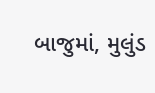બાજુમાં, મુલુંડ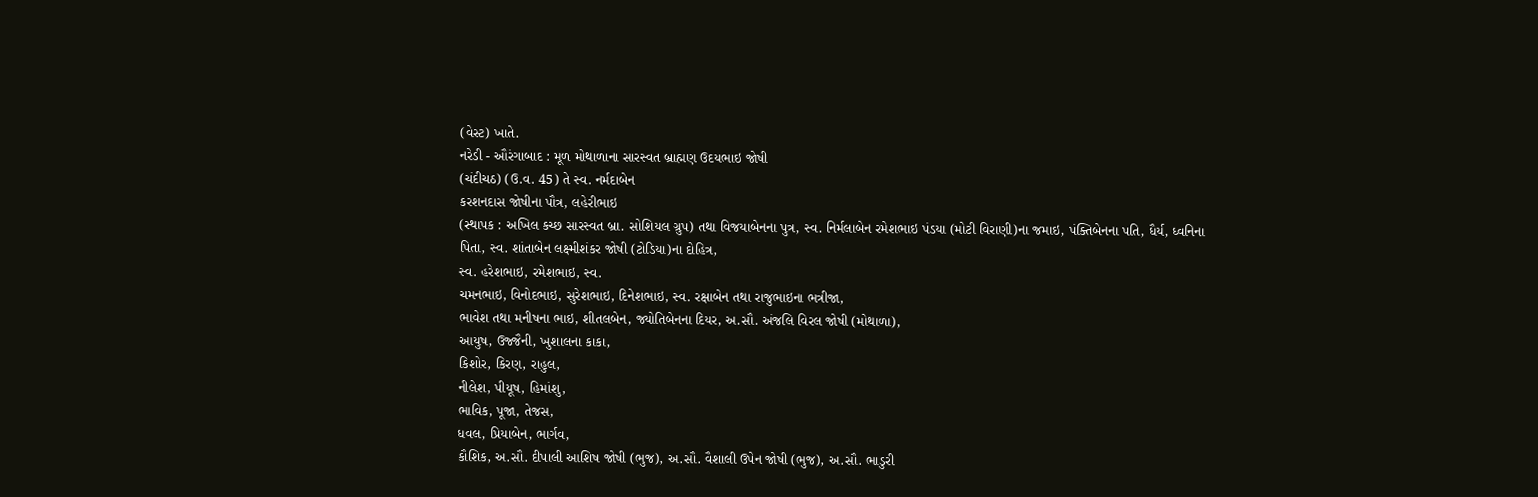(વેસ્ટ) ખાતે.
નરેડી - ઔરંગાબાદ : મૂળ મોથાળાના સારસ્વત બ્રાહ્મણ ઉદયભાઇ જોષી
(ચંદીચઠ) (ઉ.વ. 45) તે સ્વ. નર્મદાબેન
કરશનદાસ જોષીના પૌત્ર, લહેરીભાઇ
(સ્થાપક : અખિલ કચ્છ સારસ્વત બ્રા. સોશિયલ ગ્રુપ) તથા વિજયાબેનના પુત્ર, સ્વ. નિર્મલાબેન રમેશભાઇ પંડયા (મોટી વિરાણી)ના જમાઇ, પંક્તિબેનના પતિ, ધૈર્ય, ધ્વનિના
પિતા, સ્વ. શાંતાબેન લક્ષ્મીશંકર જોષી (ટોડિયા)ના દોહિત્ર,
સ્વ. હરેશભાઇ, રમેશભાઇ, સ્વ.
ચમનભાઇ, વિનોદભાઇ, સુરેશભાઇ, દિનેશભાઇ, સ્વ. રક્ષાબેન તથા રાજુભાઇના ભત્રીજા,
ભાવેશ તથા મનીષના ભાઇ, શીતલબેન, જ્યોતિબેનના દિયર, અ.સૌ. અંજલિ વિરલ જોષી (મોથાળા),
આયુષ, ઉજ્જૈની, ખુશાલના કાકા,
કિશોર, કિરણ, રાહુલ,
નીલેશ, પીયૂષ, હિમાંશુ,
ભાવિક, પૂજા, તેજસ,
ધવલ, પ્રિયાબેન, ભાર્ગવ,
કૌશિક, અ.સૌ. દીપાલી આશિષ જોષી (ભુજ), અ.સૌ. વૈશાલી ઉપેન જોષી (ભુજ), અ.સૌ. ભાડુરી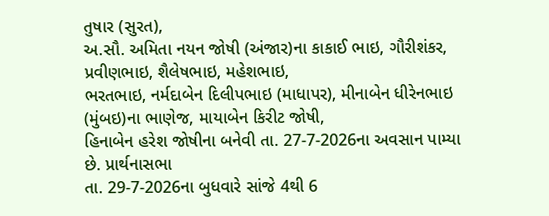તુષાર (સુરત),
અ.સૌ. અમિતા નયન જોષી (અંજાર)ના કાકાઈ ભાઇ, ગૌરીશંકર,
પ્રવીણભાઇ, શૈલેષભાઇ, મહેશભાઇ,
ભરતભાઇ, નર્મદાબેન દિલીપભાઇ (માધાપર), મીનાબેન ધીરેનભાઇ (મુંબઇ)ના ભાણેજ, માયાબેન કિરીટ જોષી,
હિનાબેન હરેશ જોષીના બનેવી તા. 27-7-2026ના અવસાન પામ્યા છે. પ્રાર્થનાસભા
તા. 29-7-2026ના બુધવારે સાંજે 4થી 6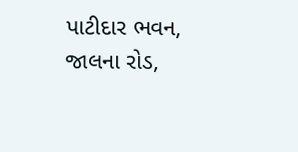પાટીદાર ભવન, જાલના રોડ,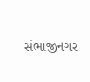સંભાજીનગર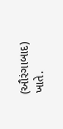(ઔરંગાબાદ) ખાતે.